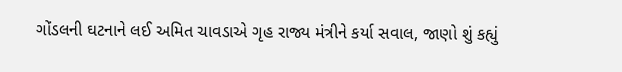ગોંડલની ઘટનાને લઈ અમિત ચાવડાએ ગૃહ રાજ્ય મંત્રીને કર્યા સવાલ, જાણો શું કહ્યું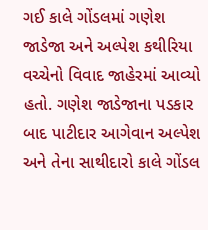ગઈ કાલે ગોંડલમાં ગણેશ જાડેજા અને અલ્પેશ કથીરિયા વચ્ચેનો વિવાદ જાહેરમાં આવ્યો હતો. ગણેશ જાડેજાના પડકાર બાદ પાટીદાર આગેવાન અલ્પેશ અને તેના સાથીદારો કાલે ગોંડલ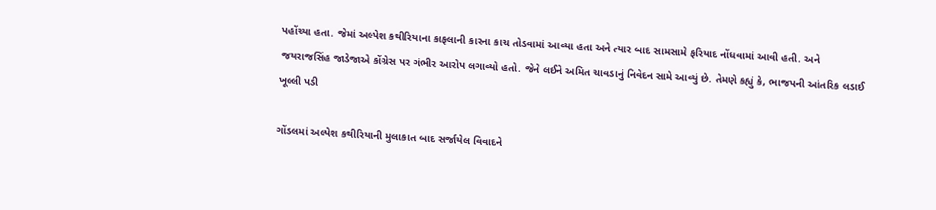પહોંચ્યા હતા. જેમાં અલ્પેશ કથીરિયાના કાફલાની કારના કાચ તોડવામાં આવ્યા હતા અને ત્યાર બાદ સામસામે ફરિયાદ નોંધવામાં આવી હતી. અને જયરાજસિંહ જાડેજાએ કોંગ્રેસ પર ગંભીર આરોપ લગાવ્યો હતો. જેને લઈને અમિત ચાવડાનું નિવેદન સામે આવ્યું છે. તેમણે કહ્યું કે, ભાજપની આંતરિક લડાઈ ખૂલ્લી પડી

ગોંડલમાં અલ્પેશ કથીરિયાની મુલાકાત બાદ સર્જાયેલ વિવાદને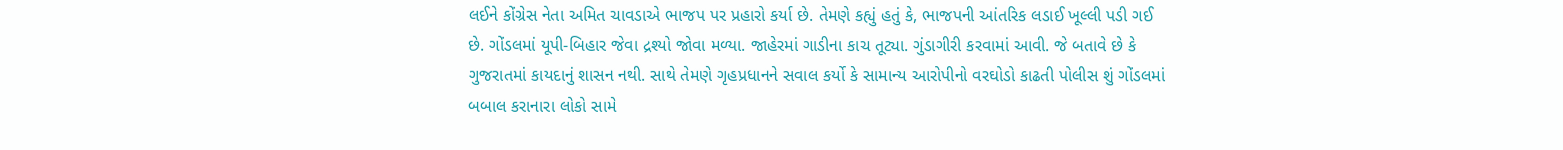લઈને કોંગ્રેસ નેતા અમિત ચાવડાએ ભાજપ પર પ્રહારો કર્યા છે. તેમણે કહ્યું હતું કે, ભાજપની આંતરિક લડાઈ ખૂલ્લી પડી ગઈ છે. ગોંડલમાં યૂપી-બિહાર જેવા દ્રશ્યો જોવા મળ્યા. જાહેરમાં ગાડીના કાચ તૂટ્યા. ગુંડાગીરી કરવામાં આવી. જે બતાવે છે કે ગુજરાતમાં કાયદાનું શાસન નથી. સાથે તેમણે ગૃહપ્રધાનને સવાલ કર્યો કે સામાન્ય આરોપીનો વરઘોડો કાઢતી પોલીસ શું ગોંડલમાં બબાલ કરાનારા લોકો સામે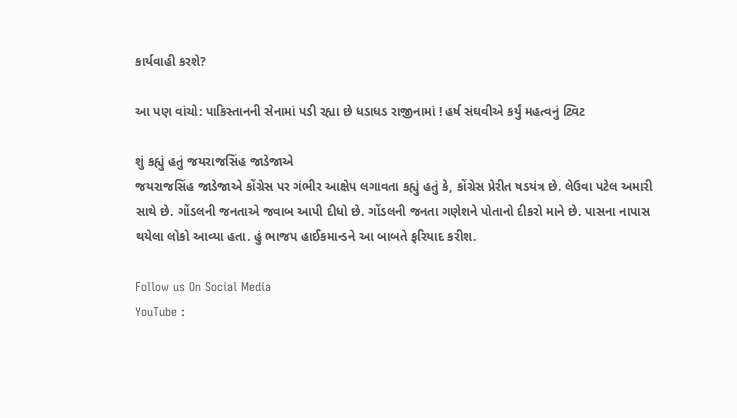કાર્યવાહી કરશે?

આ પણ વાંચો: પાકિસ્તાનની સેનામાં પડી રહ્યા છે ધડાધડ રાજીનામાં ! હર્ષ સંઘવીએ કર્યું મહત્વનું ટ્વિટ

શું કહ્યું હતું જયરાજસિંહ જાડેજાએ
જયરાજસિંહ જાડેજાએ કોંગ્રેસ પર ગંભીર આક્ષેપ લગાવતા કહ્યું હતું કે, કોંગ્રેસ પ્રેરીત ષડયંત્ર છે. લેઉવા પટેલ અમારી સાથે છે. ગોંડલની જનતાએ જવાબ આપી દીધો છે. ગોંડલની જનતા ગણેશને પોતાનો દીકરો માને છે. પાસના નાપાસ થયેલા લોકો આવ્યા હતા. હું ભાજપ હાઈકમાન્ડને આ બાબતે ફરિયાદ કરીશ.

Follow us On Social Media
YouTube :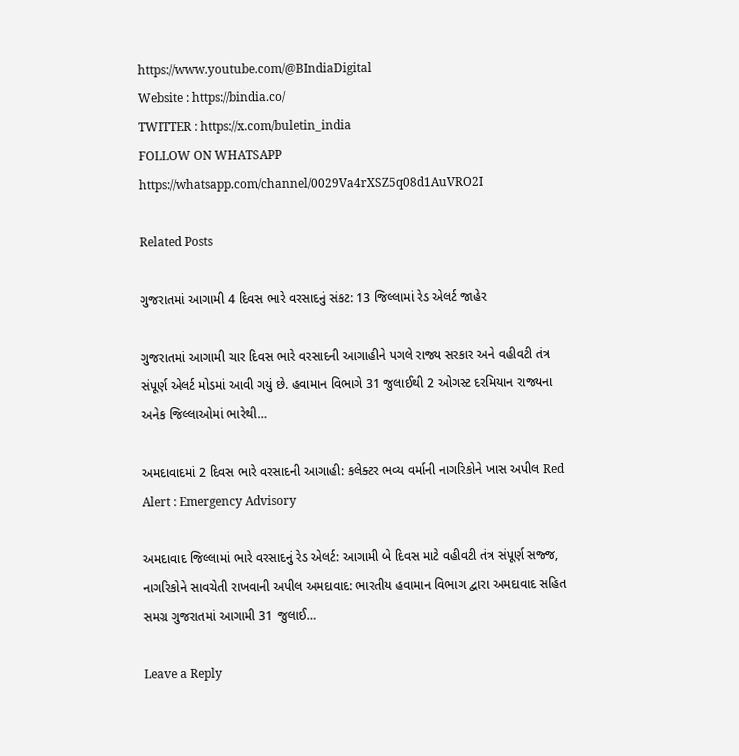https://www.youtube.com/@BIndiaDigital
Website : https://bindia.co/
TWITTER : https://x.com/buletin_india
FOLLOW ON WHATSAPP  https://whatsapp.com/channel/0029Va4rXSZ5q08d1AuVRO2I

Related Posts

ગુજરાતમાં આગામી 4 દિવસ ભારે વરસાદનું સંકટ: 13 જિલ્લામાં રેડ એલર્ટ જાહેર

ગુજરાતમાં આગામી ચાર દિવસ ભારે વરસાદની આગાહીને પગલે રાજ્ય સરકાર અને વહીવટી તંત્ર સંપૂર્ણ એલર્ટ મોડમાં આવી ગયું છે. હવામાન વિભાગે 31 જુલાઈથી 2 ઓગસ્ટ દરમિયાન રાજ્યના અનેક જિલ્લાઓમાં ભારેથી…

અમદાવાદમાં 2 દિવસ ભારે વરસાદની આગાહી: કલેક્ટર ભવ્ય વર્માની નાગરિકોને ખાસ અપીલ Red Alert : Emergency Advisory

અમદાવાદ જિલ્લામાં ભારે વરસાદનું રેડ એલર્ટ: આગામી બે દિવસ માટે વહીવટી તંત્ર સંપૂર્ણ સજ્જ, નાગરિકોને સાવચેતી રાખવાની અપીલ અમદાવાદ: ભારતીય હવામાન વિભાગ દ્વારા અમદાવાદ સહિત સમગ્ર ગુજરાતમાં આગામી 31 જુલાઈ…

Leave a Reply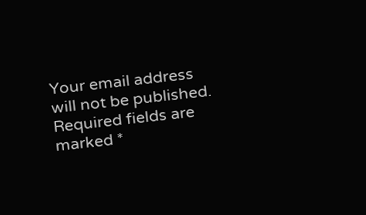Your email address will not be published. Required fields are marked *